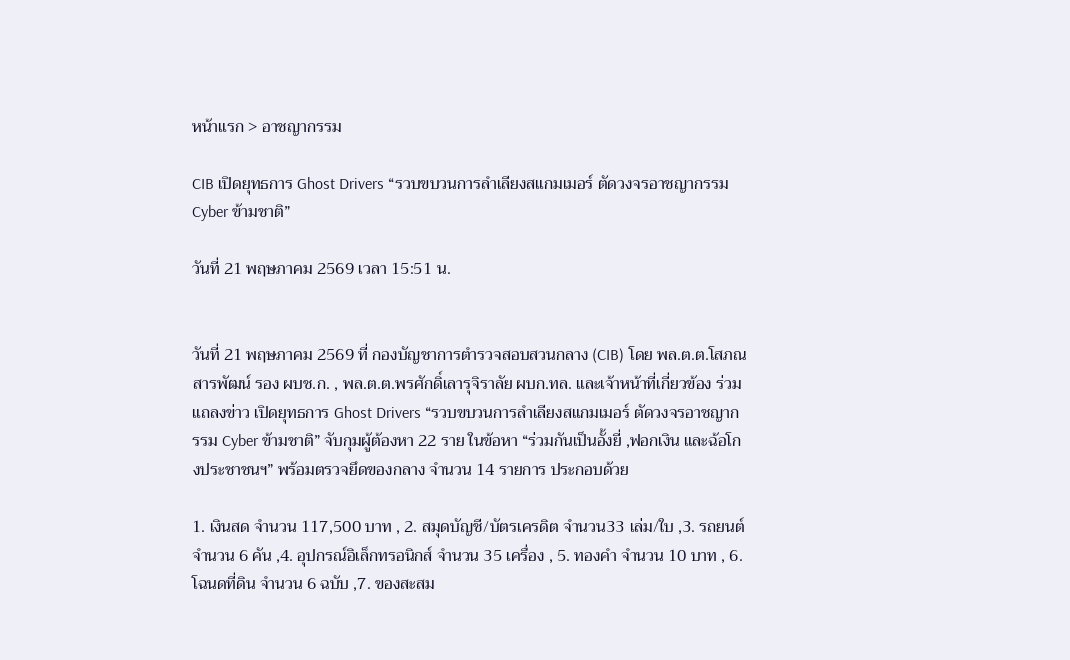หน้าแรก > อาชญากรรม

CIB เปิดยุทธการ Ghost Drivers “รวบขบวนการลำเลียงสแกมเมอร์ ตัดวงจรอาชญากรรม Cyber ข้ามชาติ”

วันที่ 21 พฤษภาคม 2569 เวลา 15:51 น.


วันที่ 21 พฤษภาคม 2569 ที่ กองบัญชาการตำรวจสอบสวนกลาง (CIB) โดย พล.ต.ต.โสภณ สารพัฒน์ รอง ผบช.ก. , พล.ต.ต.พรศักดิ์เลารุจิราลัย ผบก.ทล. และเจ้าหน้าที่เกี่ยวข้อง ร่วมแถลงข่าว เปิดยุทธการ Ghost Drivers “รวบขบวนการลำเลียงสแกมเมอร์ ตัดวงจรอาชญากรรม Cyber ข้ามชาติ” จับกุมผู้ต้องหา 22 ราย ในข้อหา “ร่วมกันเป็นอั้งยี่ ,ฟอกเงิน และฉ้อโกงประชาชนฯ” พร้อมตรวจยึดของกลาง จำนวน 14 รายการ ประกอบด้วย

1. เงินสด จำนวน 117,500 บาท , 2. สมุดบัญชี/บัตรเครดิต จำนวน33 เล่ม/ใบ ,3. รถยนต์ จำนวน 6 คัน ,4. อุปกรณ์อิเล็กทรอนิกส์ จำนวน 35 เครื่อง , 5. ทองคำ จำนวน 10 บาท , 6. โฉนดที่ดิน จำนวน 6 ฉบับ ,7. ของสะสม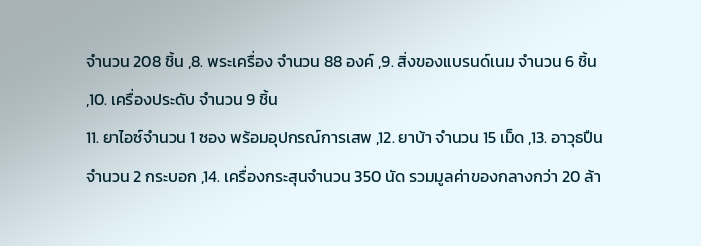จำนวน 208 ชิ้น ,8. พระเครื่อง จำนวน 88 องค์ ,9. สิ่งของแบรนด์เนม จำนวน 6 ชิ้น ,10. เครื่องประดับ จำนวน 9 ชิ้น
11. ยาไอซ์จำนวน 1 ซอง พร้อมอุปกรณ์การเสพ ,12. ยาบ้า จำนวน 15 เม็ด ,13. อาวุธปืน จำนวน 2 กระบอก ,14. เครื่องกระสุนจำนวน 350 นัด รวมมูลค่าของกลางกว่า 20 ล้า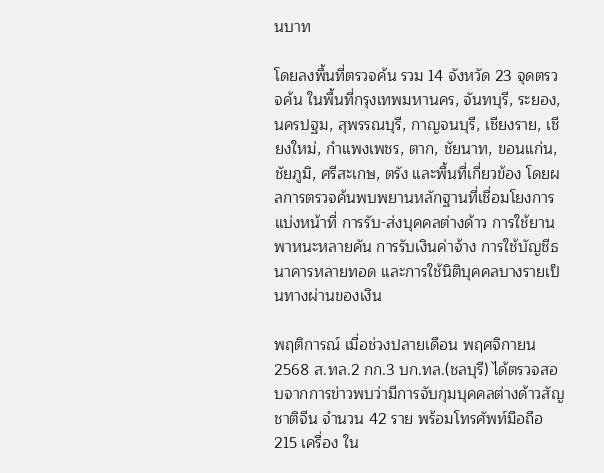นบาท

โดยลงพื้นที่ตรวจค้น รวม 14 จังหวัด 23 จุดตรวจค้น ในพื้นที่กรุงเทพมหานคร, จันทบุรี, ระยอง, นครปฐม, สุพรรณบุรี, กาญจนบุรี, เชียงราย, เชียงใหม่, กำแพงเพชร, ตาก, ชัยนาท, ขอนแก่น, ชัยภูมิ, ศรีสะเกษ, ตรัง และพื้นที่เกี่ยวข้อง โดยผลการตรวจค้นพบพยานหลักฐานที่เชื่อมโยงการแบ่งหน้าที่ การรับ-ส่งบุคคลต่างด้าว การใช้ยานพาหนะหลายคัน การรับเงินค่าจ้าง การใช้บัญชีธนาคารหลายทอด และการใช้นิติบุคคลบางรายเป็นทางผ่านของเงิน

พฤติการณ์ เมื่อช่วงปลายเดือน พฤศจิกายน 2568 ส.ทล.2 กก.3 บก.ทล.(ชลบุรี) ได้ตรวจสอบจากการข่าวพบว่ามีการจับกุมบุคคลต่างด้าวสัญชาติจีน จำนวน 42 ราย พร้อมโทรศัพท์มือถือ 215 เครื่อง ใน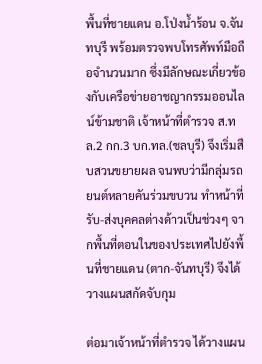พื้นที่ชายแดน อ.โป่งน้ำร้อน จ.จันทบุรี พร้อมตรวจพบโทรศัพท์มือถือจำนวนมาก ซึ่งมีลักษณะเกี่ยวข้องกับเครือข่ายอาชญากรรมออนไลน์ข้ามชาติ เจ้าหน้าที่ตำรวจ ส.ทล.2 กก.3 บก.ทล.(ชลบุรี) จึงเริ่มสืบสวนขยายผล จนพบว่ามีกลุ่มรถยนต์หลายคันร่วมขบวน ทำหน้าที่รับ-ส่งบุคคลต่างด้าวเป็นช่วงๆ จากพื้นที่ตอนในของประเทศไปยังพื้นที่ชายแดน (ตาก-จันทบุรี) จึงได้วางแผนสกัดจับกุม

ต่อมาเจ้าหน้าที่ตำรวจ ได้วางแผน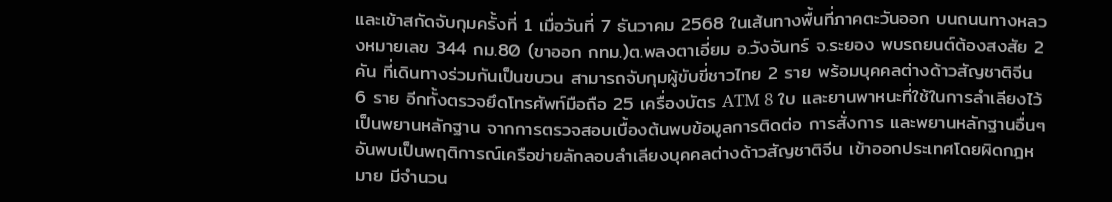และเข้าสกัดจับกุมครั้งที่ 1 เมื่อวันที่ 7 ธันวาคม 2568 ในเส้นทางพื้นที่ภาคตะวันออก บนถนนทางหลวงหมายเลข 344 กม.80 (ขาออก กทม.)ต.พลงตาเอี่ยม อ.วังจันทร์ จ.ระยอง พบรถยนต์ต้องสงสัย 2 คัน ที่เดินทางร่วมกันเป็นขบวน สามารถจับกุมผู้ขับขี่ชาวไทย 2 ราย พร้อมบุคคลต่างด้าวสัญชาติจีน 6 ราย อีกทั้งตรวจยึดโทรศัพท์มือถือ 25 เครื่องบัตร ATM 8 ใบ และยานพาหนะที่ใช้ในการลำเลียงไว้เป็นพยานหลักฐาน จากการตรวจสอบเบื้องต้นพบข้อมูลการติดต่อ การสั่งการ และพยานหลักฐานอื่นๆ อันพบเป็นพฤติการณ์เครือข่ายลักลอบลำเลียงบุคคลต่างด้าวสัญชาติจีน เข้าออกประเทศโดยผิดกฎหมาย มีจำนวน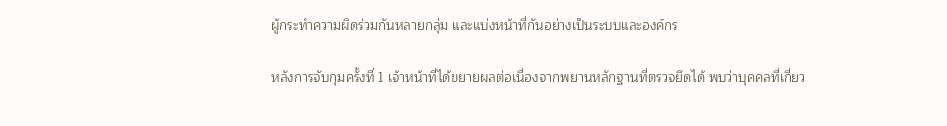ผู้กระทำความผิดร่วมกันหลายกลุ่ม และแบ่งหน้าที่กันอย่างเป็นระบบและองค์กร

หลังการจับกุมครั้งที่ 1 เจ้าหน้าที่ได้ขยายผลต่อเนื่องจากพยานหลักฐานที่ตรวจยึดได้ พบว่าบุคคลที่เกี่ยว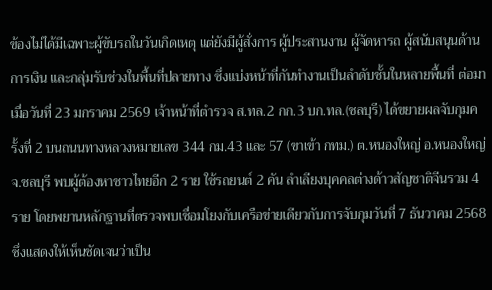ข้องไม่ได้มีเฉพาะผู้ขับรถในวันเกิดเหตุ แต่ยังมีผู้สั่งการ ผู้ประสานงาน ผู้จัดหารถ ผู้สนับสนุนด้านการเงิน และกลุ่มรับช่วงในพื้นที่ปลายทาง ซึ่งแบ่งหน้าที่กันทำงานเป็นลำดับชั้นในหลายพื้นที่ ต่อมาเมื่อวันที่ 23 มกราคม 2569 เจ้าหน้าที่ตำรวจ ส.ทล.2 กก.3 บก.ทล.(ชลบุรี) ได้ขยายผลจับกุมครั้งที่ 2 บนถนนทางหลวงหมายเลข 344 กม.43 และ 57 (ขาเข้า กทม.) ต.หนองใหญ่ อ.หนองใหญ่ จ.ชลบุรี พบผู้ต้องหาชาวไทยอีก 2 ราย ใช้รถยนต์ 2 คัน ลำเลียงบุคคลต่างด้าวสัญชาติจีนรวม 4 ราย โดยพยานหลักฐานที่ตรวจพบเชื่อมโยงกับเครือข่ายเดียวกับการจับกุมวันที่ 7 ธันวาคม 2568 ซึ่งแสดงให้เห็นชัดเจนว่าเป็น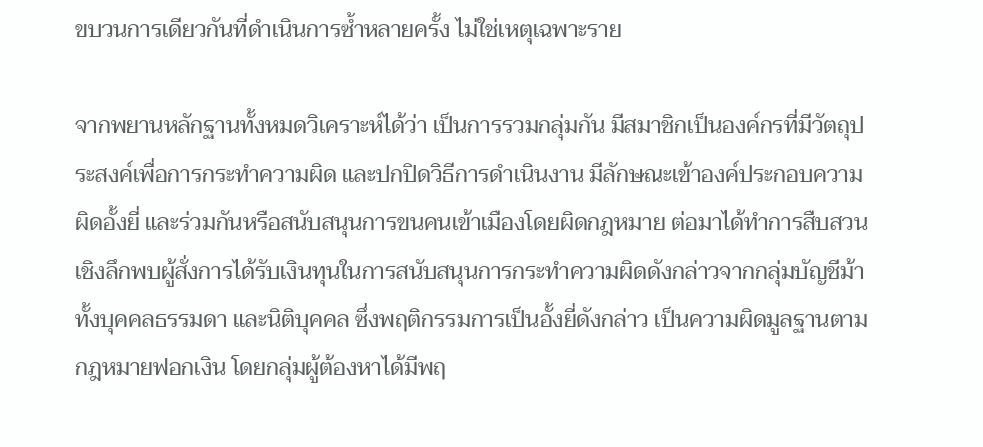ขบวนการเดียวกันที่ดำเนินการซ้ำหลายครั้ง ไม่ใช่เหตุเฉพาะราย

จากพยานหลักฐานทั้งหมดวิเคราะห์ได้ว่า เป็นการรวมกลุ่มกัน มีสมาชิกเป็นองค์กรที่มีวัตถุประสงค์เพื่อการกระทำความผิด และปกปิดวิธีการดำเนินงาน มีลักษณะเข้าองค์ประกอบความผิดอั้งยี่ และร่วมกันหรือสนับสนุนการขนคนเข้าเมืองโดยผิดกฎหมาย ต่อมาได้ทำการสืบสวนเชิงลึกพบผู้สั่งการได้รับเงินทุนในการสนับสนุนการกระทำความผิดดังกล่าวจากกลุ่มบัญชีม้าทั้งบุคคลธรรมดา และนิติบุคคล ซึ่งพฤติกรรมการเป็นอั้งยี่ดังกล่าว เป็นความผิดมูลฐานตามกฎหมายฟอกเงิน โดยกลุ่มผู้ต้องหาได้มีพฤ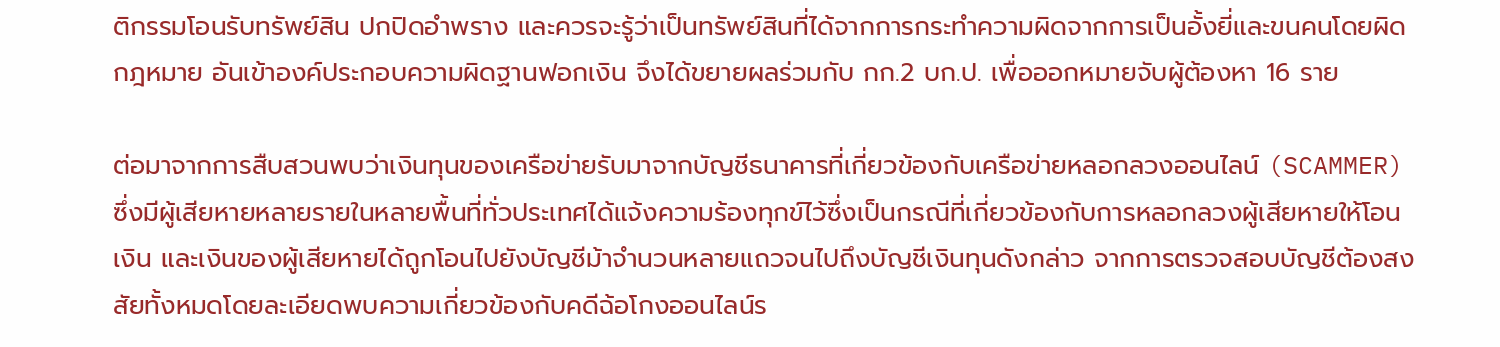ติกรรมโอนรับทรัพย์สิน ปกปิดอำพราง และควรจะรู้ว่าเป็นทรัพย์สินที่ได้จากการกระทำความผิดจากการเป็นอั้งยี่และขนคนโดยผิดกฎหมาย อันเข้าองค์ประกอบความผิดฐานฟอกเงิน จึงได้ขยายผลร่วมกับ กก.2 บก.ป. เพื่อออกหมายจับผู้ต้องหา 16 ราย

ต่อมาจากการสืบสวนพบว่าเงินทุนของเครือข่ายรับมาจากบัญชีธนาคารที่เกี่ยวข้องกับเครือข่ายหลอกลวงออนไลน์ (SCAMMER) ซึ่งมีผู้เสียหายหลายรายในหลายพื้นที่ทั่วประเทศได้แจ้งความร้องทุกข์ไว้ซึ่งเป็นกรณีที่เกี่ยวข้องกับการหลอกลวงผู้เสียหายให้โอนเงิน และเงินของผู้เสียหายได้ถูกโอนไปยังบัญชีม้าจำนวนหลายแถวจนไปถึงบัญชีเงินทุนดังกล่าว จากการตรวจสอบบัญชีต้องสงสัยทั้งหมดโดยละเอียดพบความเกี่ยวข้องกับคดีฉ้อโกงออนไลน์ร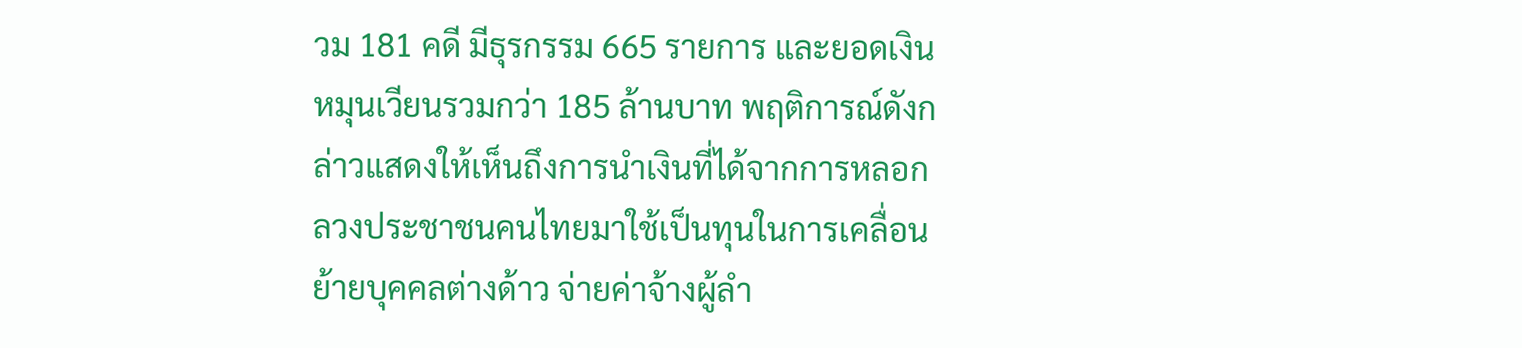วม 181 คดี มีธุรกรรม 665 รายการ และยอดเงินหมุนเวียนรวมกว่า 185 ล้านบาท พฤติการณ์ดังกล่าวแสดงให้เห็นถึงการนำเงินที่ได้จากการหลอกลวงประชาชนคนไทยมาใช้เป็นทุนในการเคลื่อนย้ายบุคคลต่างด้าว จ่ายค่าจ้างผู้ลำ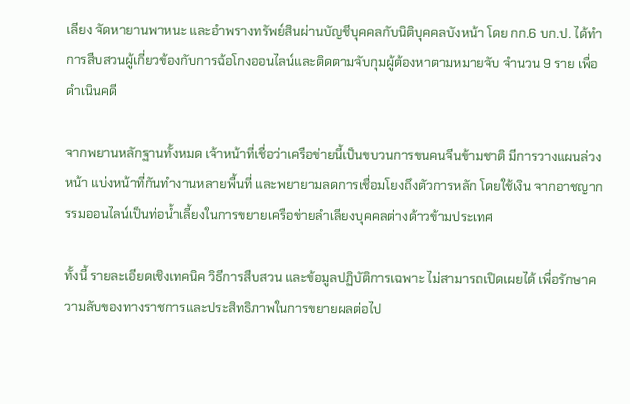เลียง จัดหายานพาหนะ และอำพรางทรัพย์สินผ่านบัญชีบุคคลกับนิติบุคคลบังหน้า โดย กก.6 บก.ป. ได้ทำการสืบสวนผู้เกี่ยวข้องกับการฉ้อโกงออนไลน์และติดตามจับกุมผู้ต้องหาตามหมายจับ จำนวน 9 ราย เพื่อดำเนินคดี

จากพยานหลักฐานทั้งหมด เจ้าหน้าที่เชื่อว่าเครือข่ายนี้เป็นขบวนการขนคนจีนข้ามชาติ มีการวางแผนล่วงหน้า แบ่งหน้าที่กันทำงานหลายพื้นที่ และพยายามลดการเชื่อมโยงถึงตัวการหลัก โดยใช้เงิน จากอาชญากรรมออนไลน์เป็นท่อน้ำเลี้ยงในการขยายเครือข่ายลำเลียงบุคคลต่างด้าวข้ามประเทศ

ทั้งนี้ รายละเอียดเชิงเทคนิค วิธีการสืบสวน และข้อมูลปฏิบัติการเฉพาะ ไม่สามารถเปิดเผยได้ เพื่อรักษาความลับของทางราชการและประสิทธิภาพในการขยายผลต่อไป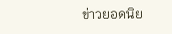ข่าวยอดนิย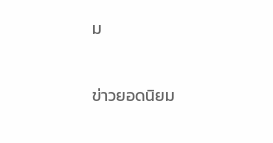ม


ข่าวยอดนิยม